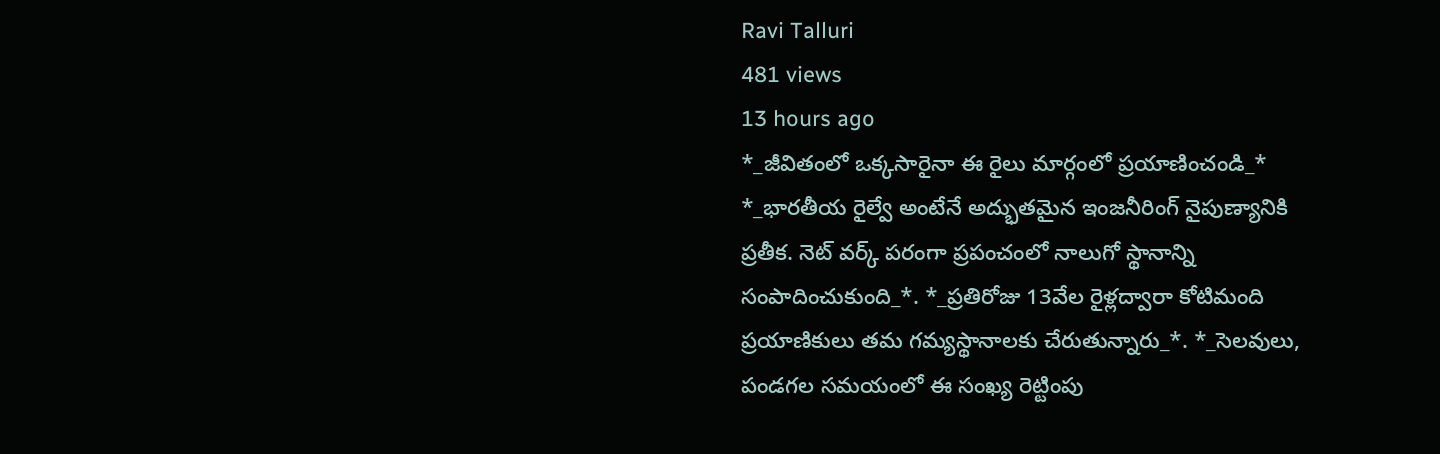Ravi Talluri
481 views
13 hours ago
*_జీవితంలో ఒక్కసారైనా ఈ రైలు మార్గంలో ప్రయాణించండి_* *_భారతీయ రైల్వే అంటేనే అద్భుతమైన ఇంజనీరింగ్ నైపుణ్యానికి ప్రతీక. నెట్ వర్క్ పరంగా ప్రపంచంలో నాలుగో స్థానాన్ని సంపాదించుకుంది_*. *_ప్రతిరోజు 13వేల రైళ్లద్వారా కోటిమంది ప్రయాణికులు తమ గమ్యస్థానాలకు చేరుతున్నారు_*. *_సెలవులు, పండగల సమయంలో ఈ సంఖ్య రెట్టింపు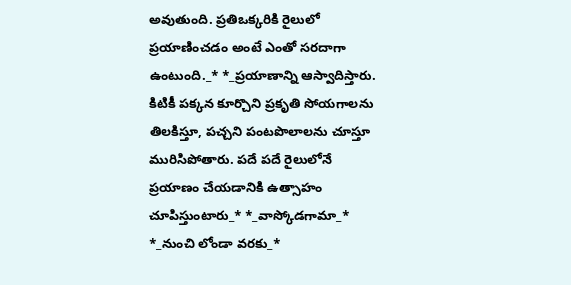అవుతుంది. ప్రతిఒక్కరికి రైలులో ప్రయాణించడం అంటే ఎంతో సరదాగా ఉంటుంది._* *_ప్రయాణాన్ని ఆస్వాదిస్తారు. కిటికీ పక్కన కూర్చొని ప్రకృతి సోయగాలను తిలకిస్తూ, పచ్చని పంటపొలాలను చూస్తూ మురిసిపోతారు. పదే పదే రైలులోనే ప్రయాణం చేయడానికి ఉత్సాహం చూపిస్తుంటారు_* *_వాస్కోడగామా_* *_నుంచి లోండా వరకు_*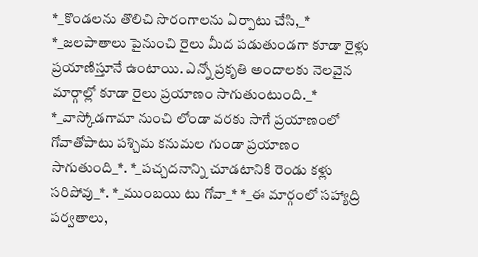*_కొండలను తొలిచి సొరంగాలను ఏర్పాటు చేసి,_* *_జలపాతాలు పైనుంచి రైలు మీద పడుతుండగా కూడా రైళ్లు ప్రయాణిస్తూనే ఉంటాయి. ఎన్నో ప్రకృతి అందాలకు నెలవైన మార్గాల్లో కూడా రైలు ప్రయాణం సాగుతుంటుంది._* *_వాస్కోడగామా నుంచి లోండా వరకు సాగే ప్రయాణంలో గోవాతోపాటు పశ్చిమ కనుమల గుండా ప్రయాణం సాగుతుంది_*. *_పచ్చదనాన్ని చూడటానికి రెండు కళ్లు సరిపోవు_*. *_ముంబయి టు గోవా_* *_ఈ మార్గంలో సహ్యాద్రి పర్వతాలు,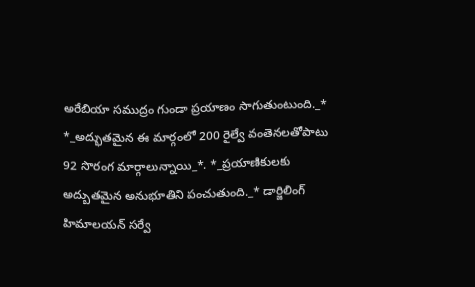అరేబియా సముద్రం గుండా ప్రయాణం సాగుతుంటుంది._* *_అద్భుతమైన ఈ మార్గంలో 200 రైల్వే వంతెనలతోపాటు 92 సొరంగ మార్గాలున్నాయి_*. *_ప్రయాణికులకు అద్బుతమైన అనుభూతిని పంచుతుంది._* డార్జిలింగ్ హిమాలయన్ సర్వే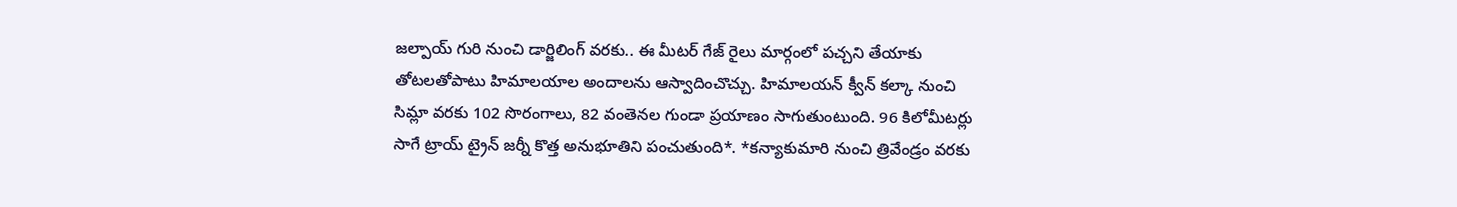జల్పాయ్ గురి నుంచి డార్జిలింగ్ వరకు.. ఈ మీటర్ గేజ్ రైలు మార్గంలో పచ్చని తేయాకు తోటలతోపాటు హిమాలయాల అందాలను ఆస్వాదించొచ్చు. హిమాలయన్ క్వీన్ కల్కా నుంచి సిమ్లా వరకు 102 సొరంగాలు, 82 వంతెనల గుండా ప్రయాణం సాగుతుంటుంది. 96 కిలోమీటర్లు సాగే ట్రాయ్ ట్రైన్ జర్నీ కొత్త అనుభూతిని పంచుతుంది*. *కన్యాకుమారి నుంచి త్రివేండ్రం వరకు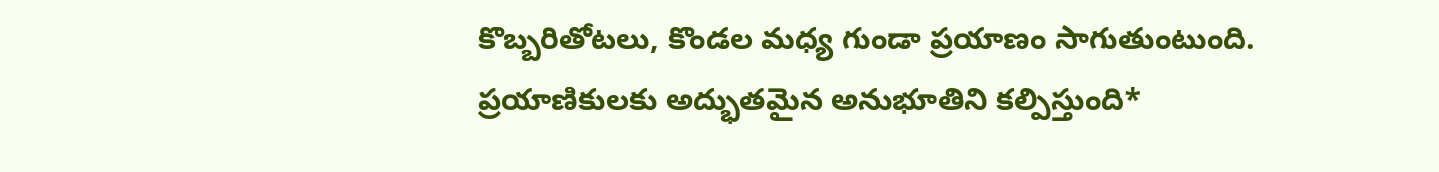కొబ్బరితోటలు, కొండల మధ్య గుండా ప్రయాణం సాగుతుంటుంది. ప్రయాణికులకు అద్భుతమైన అనుభూతిని కల్పిస్తుంది*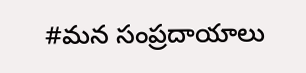#మన సంప్రదాయాలు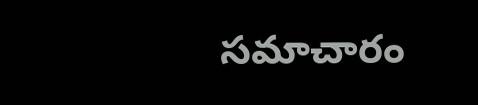సమాచారం